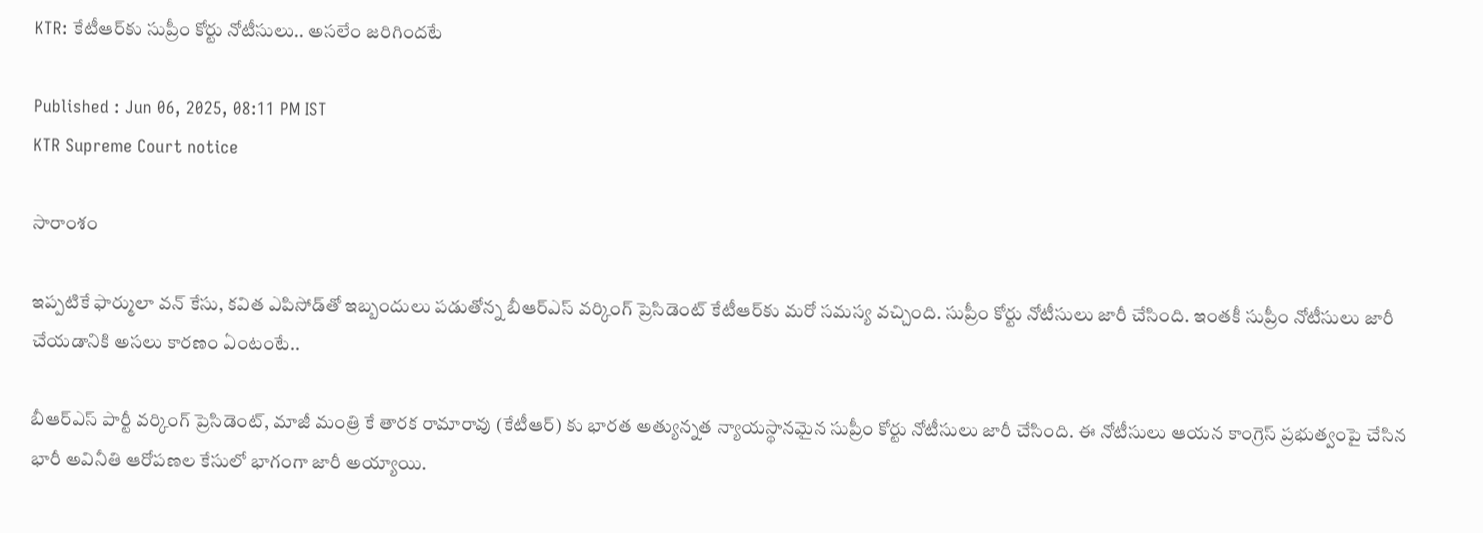KTR: కేటీఆర్‌కు సుప్రీం కోర్టు నోటీసులు.. అస‌లేం జ‌రిగింద‌టే

Published : Jun 06, 2025, 08:11 PM IST
KTR Supreme Court notice

సారాంశం

ఇప్ప‌టికే ఫార్ములా వ‌న్ కేసు, క‌విత ఎపిసోడ్‌తో ఇబ్బందులు ప‌డుతోన్న బీఆర్ఎస్ వ‌ర్కింగ్ ప్రెసిడెంట్ కేటీఆర్‌కు మ‌రో స‌మ‌స్య వ‌చ్చింది. సుప్రీం కోర్టు నోటీసులు జారీ చేసింది. ఇంత‌కీ సుప్రీం నోటీసులు జారీ చేయ‌డానికి అస‌లు కార‌ణం ఏంటంటే..

బీఆర్‌ఎస్ పార్టీ వర్కింగ్ ప్రెసిడెంట్, మాజీ మంత్రి కే తారక రామారావు (కేటీఆర్) కు భార‌త అత్యున్న‌త న్యాయ‌స్థానమైన సుప్రీం కోర్టు నోటీసులు జారీ చేసింది. ఈ నోటీసులు ఆయన కాంగ్రెస్ ప్రభుత్వంపై చేసిన భారీ అవినీతి ఆరోపణల కేసులో భాగంగా జారీ అయ్యాయి.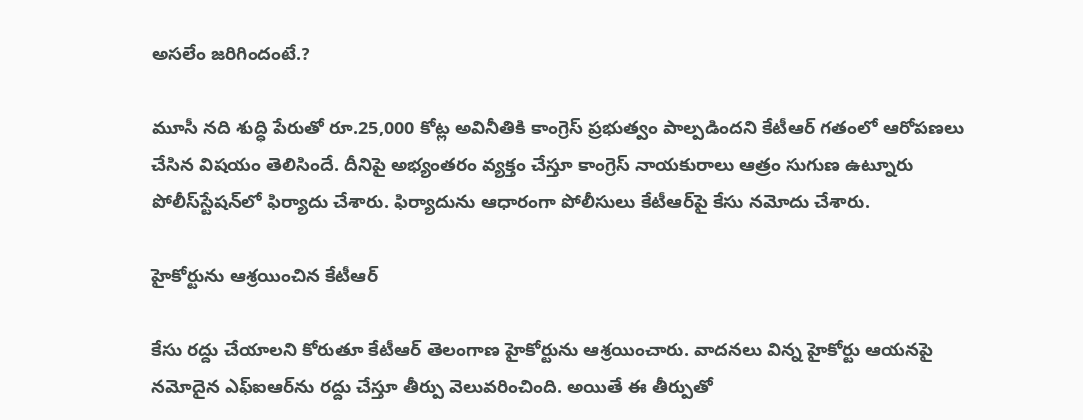అస‌లేం జ‌రిగిందంటే.?

మూసీ నది శుద్ధి పేరుతో రూ.25,000 కోట్ల అవినీతికి కాంగ్రెస్ ప్రభుత్వం పాల్పడిందని కేటీఆర్ గతంలో ఆరోపణలు చేసిన విషయం తెలిసిందే. దీనిపై అభ్యంతరం వ్యక్తం చేస్తూ కాంగ్రెస్ నాయకురాలు ఆత్రం సుగుణ ఉట్నూరు పోలీస్‌స్టేషన్‌లో ఫిర్యాదు చేశారు. ఫిర్యాదును ఆధారంగా పోలీసులు కేటీఆర్‌పై కేసు నమోదు చేశారు.

హైకోర్టును ఆశ్ర‌యించిన కేటీఆర్‌

కేసు రద్దు చేయాలని కోరుతూ కేటీఆర్ తెలంగాణ హైకోర్టును ఆశ్రయించారు. వాదనలు విన్న హైకోర్టు ఆయనపై నమోదైన ఎఫ్‌ఐఆర్‌ను రద్దు చేస్తూ తీర్పు వెలువరించింది. అయితే ఈ తీర్పుతో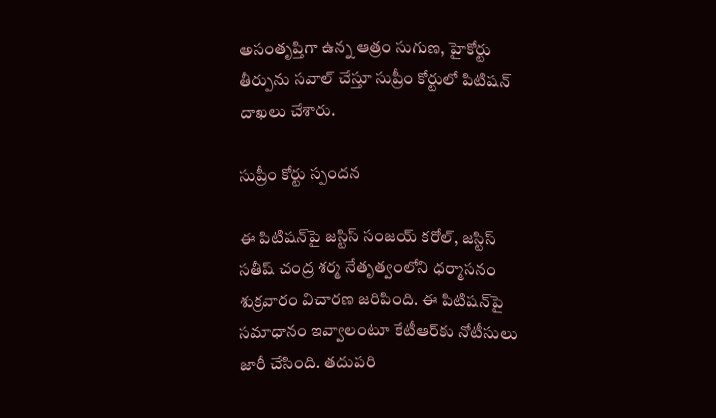అసంతృప్తిగా ఉన్న ఆత్రం సుగుణ, హైకోర్టు తీర్పును సవాల్ చేస్తూ సుప్రీం కోర్టులో పిటిషన్ దాఖలు చేశారు.

సుప్రీం కోర్టు స్పందన

ఈ పిటిషన్‌పై జస్టిస్ సంజయ్ కరోల్, జస్టిస్ సతీష్ చంద్ర శర్మ నేతృత్వంలోని ధర్మాసనం శుక్రవారం విచారణ జరిపింది. ఈ పిటిషన్‌పై సమాధానం ఇవ్వాలంటూ కేటీఆర్‌కు నోటీసులు జారీ చేసింది. తదుపరి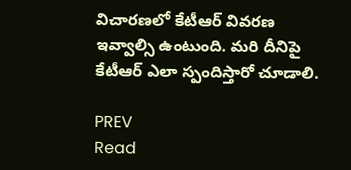విచారణలో కేటీఆర్ వివరణ ఇవ్వాల్సి ఉంటుంది. మ‌రి దీనిపై కేటీఆర్ ఎలా స్పందిస్తారో చూడాలి.

PREV
Read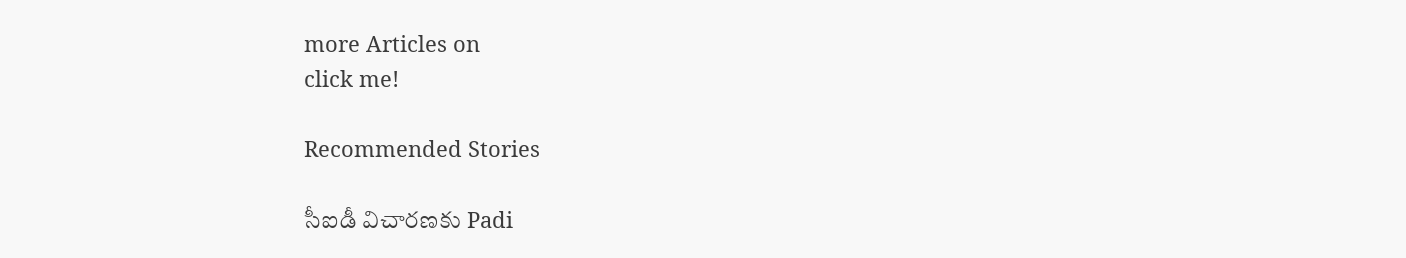more Articles on
click me!

Recommended Stories

సీఐడీ విచారణకు Padi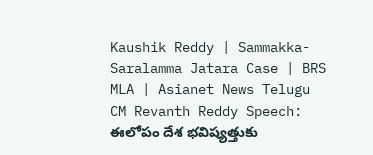Kaushik Reddy | Sammakka-Saralamma Jatara Case | BRS MLA | Asianet News Telugu
CM Revanth Reddy Speech: ఈలోపం దేశ భవిష్యత్తుకు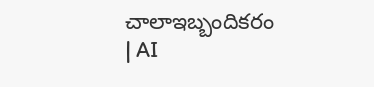చాలాఇబ్బందికరం | AI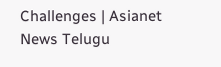Challenges | Asianet News Telugu